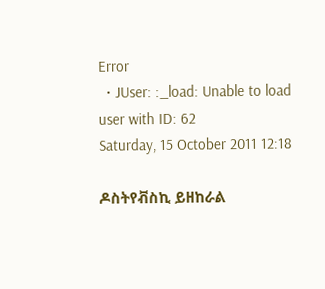Error
  • JUser: :_load: Unable to load user with ID: 62
Saturday, 15 October 2011 12:18

ዶስትየቭስኪ ይዘከራል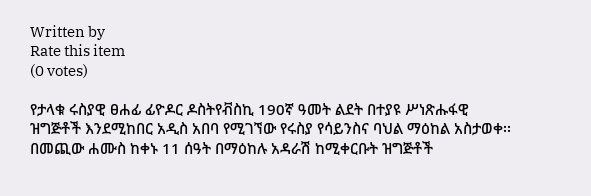Written by
Rate this item
(0 votes)

የታላቁ ሩስያዊ ፀሐፊ ፊዮዶር ዶስትየቭስኪ 190ኛ ዓመት ልደት በተያዩ ሥነጽሑፋዊ ዝግጅቶች እንደሚከበር አዲስ አበባ የሚገኘው የሩስያ የሳይንስና ባህል ማዕከል አስታወቀ፡፡ በመጪው ሐሙስ ከቀኑ 11 ሰዓት በማዕከሉ አዳራሽ ከሚቀርቡት ዝግጅቶች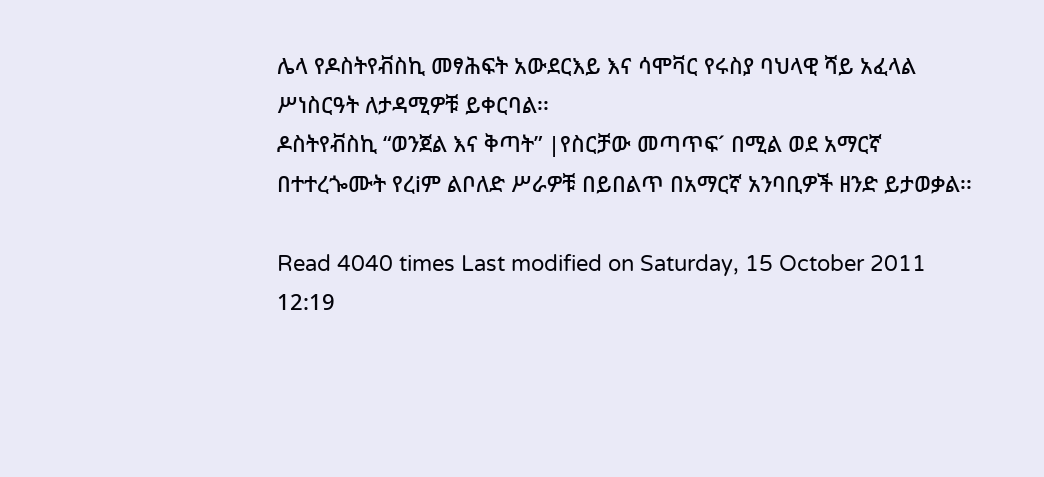ሌላ የዶስትየቭስኪ መፃሕፍት አውደርእይ እና ሳሞቫር የሩስያ ባህላዊ ሻይ አፈላል ሥነስርዓት ለታዳሚዎቹ ይቀርባል፡፡
ዶስትየቭስኪ “ወንጀል እና ቅጣት” |የስርቻው መጣጥፍ´ በሚል ወደ አማርኛ በተተረጐሙት የረiም ልቦለድ ሥራዎቹ በይበልጥ በአማርኛ አንባቢዎች ዘንድ ይታወቃል፡፡

Read 4040 times Last modified on Saturday, 15 October 2011 12:19